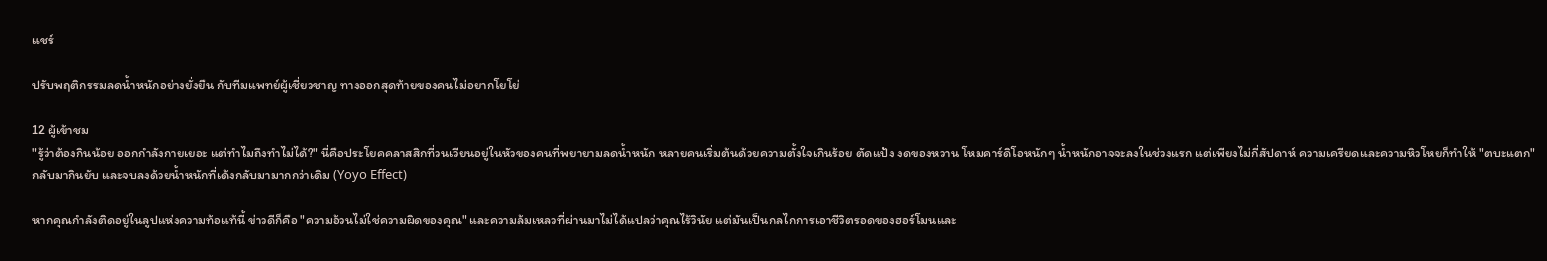แชร์

ปรับพฤติกรรมลดน้ำหนักอย่างยั่งยืน กับทีมแพทย์ผู้เชี่ยวชาญ ทางออกสุดท้ายของคนไม่อยากโยโย่

12 ผู้เข้าชม
"รู้ว่าต้องกินน้อย ออกกำลังกายเยอะ แต่ทำไมถึงทำไม่ได้?" นี่คือประโยคคลาสสิกที่วนเวียนอยู่ในหัวของคนที่พยายามลดน้ำหนัก หลายคนเริ่มต้นด้วยความตั้งใจเกินร้อย ตัดแป้ง งดของหวาน โหมคาร์ดิโอหนักๆ น้ำหนักอาจจะลงในช่วงแรก แต่เพียงไม่กี่สัปดาห์ ความเครียดและความหิวโหยก็ทำให้ "ตบะแตก" กลับมากินยับ และจบลงด้วยน้ำหนักที่เด้งกลับมามากกว่าเดิม (Yoyo Effect)

หากคุณกำลังติดอยู่ในลูปแห่งความท้อแท้นี้ ข่าวดีก็คือ "ความอ้วนไม่ใช่ความผิดของคุณ" และความล้มเหลวที่ผ่านมาไม่ได้แปลว่าคุณไร้วินัย แต่มันเป็นกลไกการเอาชีวิตรอดของฮอร์โมนและ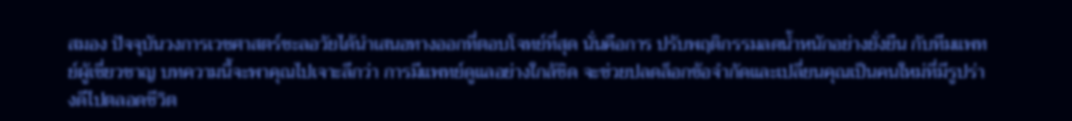สมอง ปัจจุบันวงการเวชศาสตร์ชะลอวัยได้นำเสนอทางออกที่ตอบโจทย์ที่สุด นั่นคือการ ปรับพฤติกรรมลดน้ำหนักอย่างยั่งยืน กับทีมแพทย์ผู้เชี่ยวชาญ บทความนี้จะพาคุณไปเจาะลึกว่า การมีแพทย์ดูแลอย่างใกล้ชิด จะช่วยปลดล็อกข้อจำกัดและเปลี่ยนคุณเป็นคนใหม่ที่มีรูปร่างดีไปตลอดชีวิต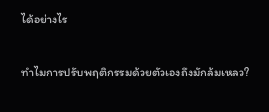ได้อย่างไร

ทำไมการปรับพฤติกรรมด้วยตัวเองถึงมักล้มเหลว?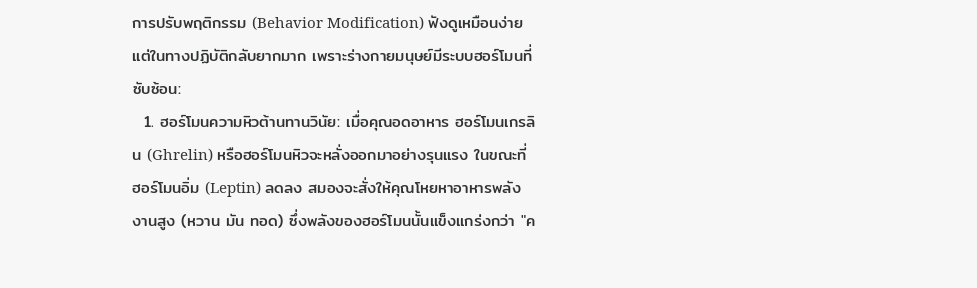การปรับพฤติกรรม (Behavior Modification) ฟังดูเหมือนง่าย แต่ในทางปฏิบัติกลับยากมาก เพราะร่างกายมนุษย์มีระบบฮอร์โมนที่ซับซ้อน:
  1. ฮอร์โมนความหิวต้านทานวินัย: เมื่อคุณอดอาหาร ฮอร์โมนเกรลิน (Ghrelin) หรือฮอร์โมนหิวจะหลั่งออกมาอย่างรุนแรง ในขณะที่ฮอร์โมนอิ่ม (Leptin) ลดลง สมองจะสั่งให้คุณโหยหาอาหารพลังงานสูง (หวาน มัน ทอด) ซึ่งพลังของฮอร์โมนนั้นแข็งแกร่งกว่า "ค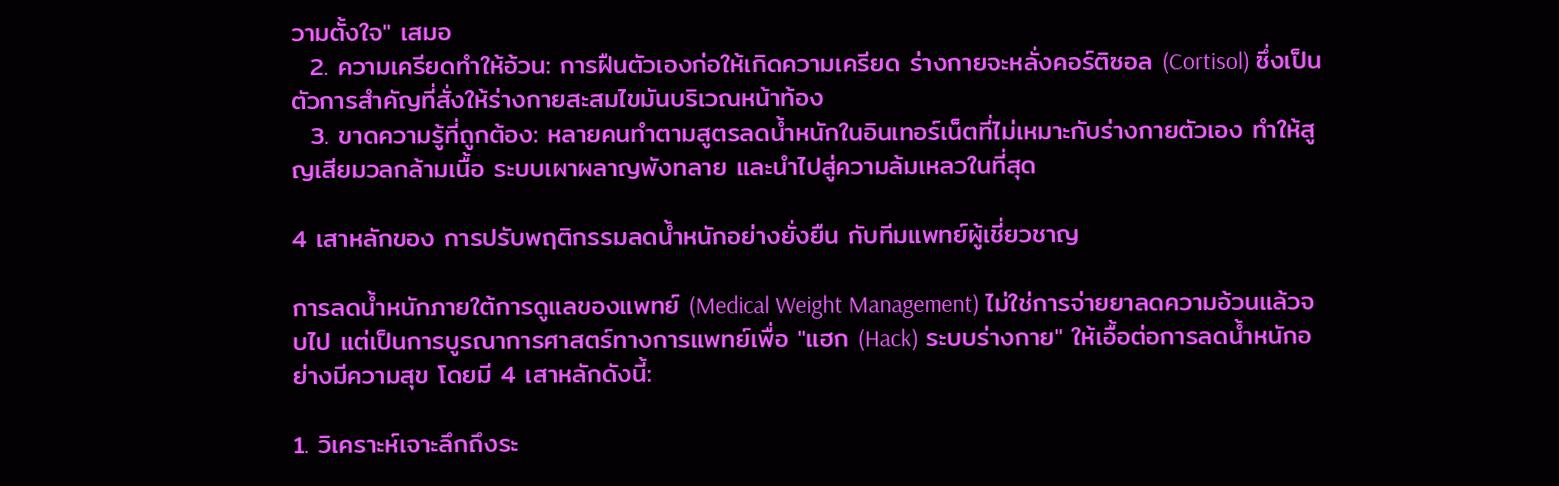วามตั้งใจ" เสมอ
  2. ความเครียดทำให้อ้วน: การฝืนตัวเองก่อให้เกิดความเครียด ร่างกายจะหลั่งคอร์ติซอล (Cortisol) ซึ่งเป็นตัวการสำคัญที่สั่งให้ร่างกายสะสมไขมันบริเวณหน้าท้อง
  3. ขาดความรู้ที่ถูกต้อง: หลายคนทำตามสูตรลดน้ำหนักในอินเทอร์เน็ตที่ไม่เหมาะกับร่างกายตัวเอง ทำให้สูญเสียมวลกล้ามเนื้อ ระบบเผาผลาญพังทลาย และนำไปสู่ความล้มเหลวในที่สุด

4 เสาหลักของ การปรับพฤติกรรมลดน้ำหนักอย่างยั่งยืน กับทีมแพทย์ผู้เชี่ยวชาญ

การลดน้ำหนักภายใต้การดูแลของแพทย์ (Medical Weight Management) ไม่ใช่การจ่ายยาลดความอ้วนแล้วจบไป แต่เป็นการบูรณาการศาสตร์ทางการแพทย์เพื่อ "แฮก (Hack) ระบบร่างกาย" ให้เอื้อต่อการลดน้ำหนักอย่างมีความสุข โดยมี 4 เสาหลักดังนี้:

1. วิเคราะห์เจาะลึกถึงระ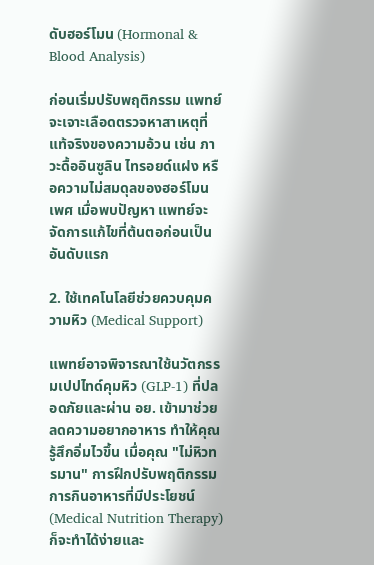ดับฮอร์โมน (Hormonal & Blood Analysis)

ก่อนเริ่มปรับพฤติกรรม แพทย์จะเจาะเลือดตรวจหาสาเหตุที่แท้จริงของความอ้วน เช่น ภาวะดื้ออินซูลิน ไทรอยด์แฝง หรือความไม่สมดุลของฮอร์โมนเพศ เมื่อพบปัญหา แพทย์จะจัดการแก้ไขที่ต้นตอก่อนเป็นอันดับแรก

2. ใช้เทคโนโลยีช่วยควบคุมความหิว (Medical Support)

แพทย์อาจพิจารณาใช้นวัตกรรมเปปไทด์คุมหิว (GLP-1) ที่ปลอดภัยและผ่าน อย. เข้ามาช่วยลดความอยากอาหาร ทำให้คุณรู้สึกอิ่มไวขึ้น เมื่อคุณ "ไม่หิวทรมาน" การฝึกปรับพฤติกรรมการกินอาหารที่มีประโยชน์ (Medical Nutrition Therapy) ก็จะทำได้ง่ายและ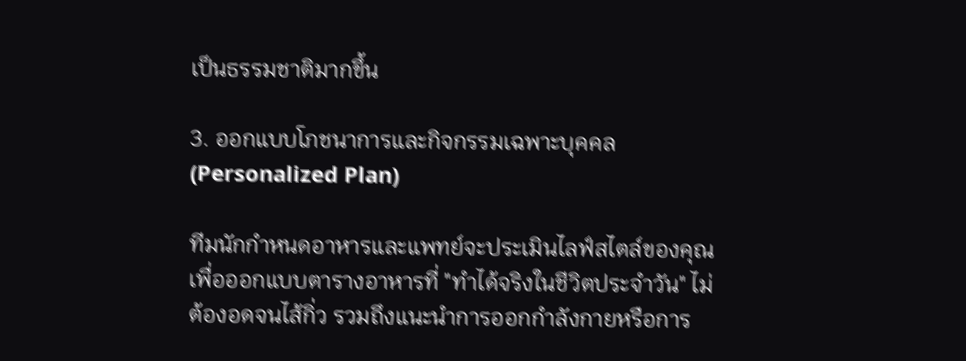เป็นธรรมชาติมากขึ้น

3. ออกแบบโภชนาการและกิจกรรมเฉพาะบุคคล (Personalized Plan)

ทีมนักกำหนดอาหารและแพทย์จะประเมินไลฟ์สไตล์ของคุณ เพื่อออกแบบตารางอาหารที่ "ทำได้จริงในชีวิตประจำวัน" ไม่ต้องอดจนไส้กิ่ว รวมถึงแนะนำการออกกำลังกายหรือการ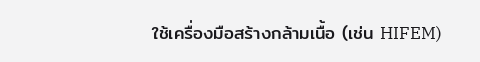ใช้เครื่องมือสร้างกล้ามเนื้อ (เช่น HIFEM)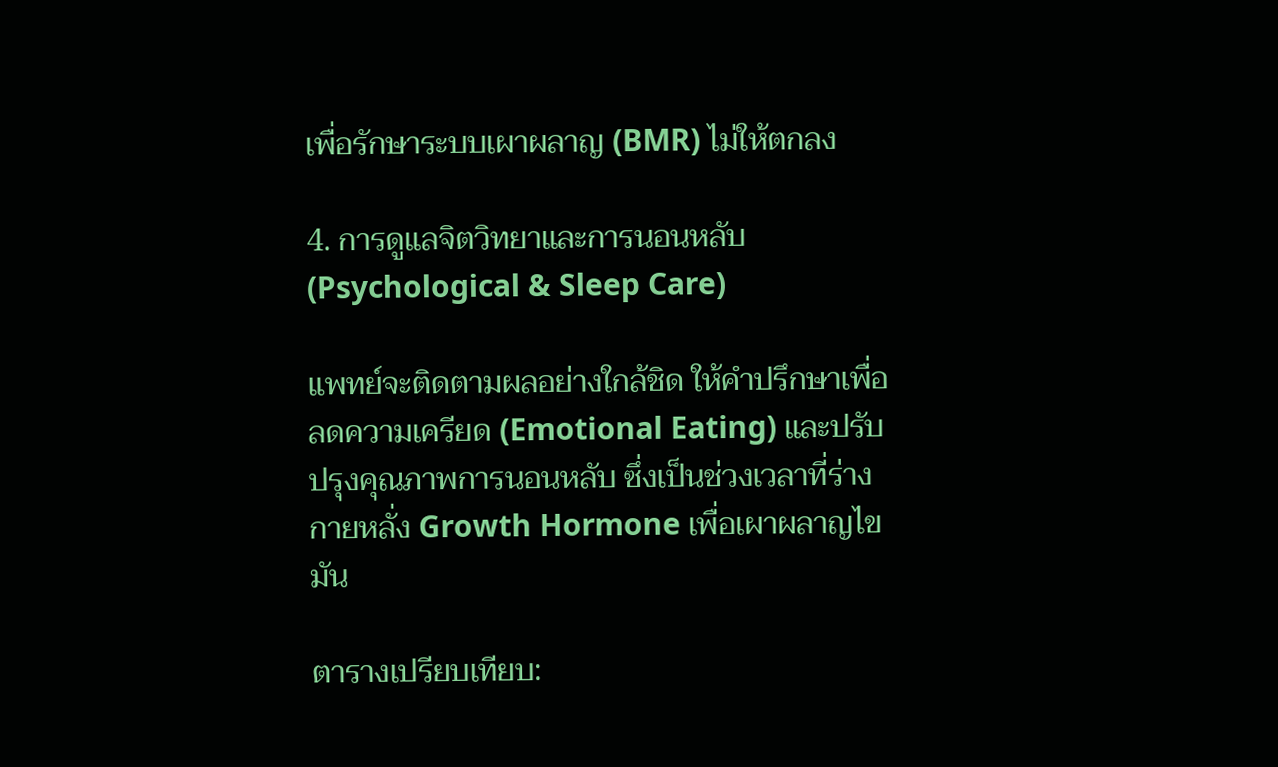เพื่อรักษาระบบเผาผลาญ (BMR) ไม่ให้ตกลง

4. การดูแลจิตวิทยาและการนอนหลับ (Psychological & Sleep Care)

แพทย์จะติดตามผลอย่างใกล้ชิด ให้คำปรึกษาเพื่อลดความเครียด (Emotional Eating) และปรับปรุงคุณภาพการนอนหลับ ซึ่งเป็นช่วงเวลาที่ร่างกายหลั่ง Growth Hormone เพื่อเผาผลาญไขมัน

ตารางเปรียบเทียบ: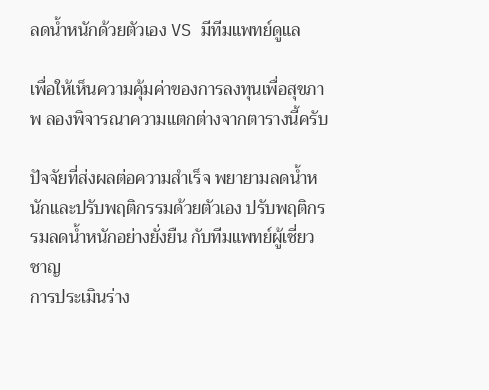ลดน้ำหนักด้วยตัวเอง VS มีทีมแพทย์ดูแล

เพื่อให้เห็นความคุ้มค่าของการลงทุนเพื่อสุขภาพ ลองพิจารณาความแตกต่างจากตารางนี้ครับ

ปัจจัยที่ส่งผลต่อความสำเร็จ พยายามลดน้ำหนักและปรับพฤติกรรมด้วยตัวเอง ปรับพฤติกรรมลดน้ำหนักอย่างยั่งยืน กับทีมแพทย์ผู้เชี่ยวชาญ
การประเมินร่าง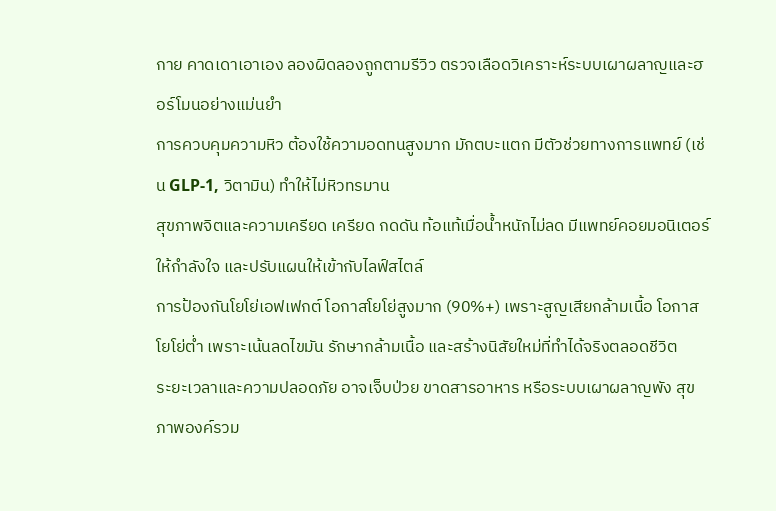กาย คาดเดาเอาเอง ลองผิดลองถูกตามรีวิว ตรวจเลือดวิเคราะห์ระบบเผาผลาญและฮอร์โมนอย่างแม่นยำ
การควบคุมความหิว ต้องใช้ความอดทนสูงมาก มักตบะแตก มีตัวช่วยทางการแพทย์ (เช่น GLP-1, วิตามิน) ทำให้ไม่หิวทรมาน
สุขภาพจิตและความเครียด เครียด กดดัน ท้อแท้เมื่อน้ำหนักไม่ลด มีแพทย์คอยมอนิเตอร์ ให้กำลังใจ และปรับแผนให้เข้ากับไลฟ์สไตล์
การป้องกันโยโย่เอฟเฟกต์ โอกาสโยโย่สูงมาก (90%+) เพราะสูญเสียกล้ามเนื้อ โอกาสโยโย่ต่ำ เพราะเน้นลดไขมัน รักษากล้ามเนื้อ และสร้างนิสัยใหม่ที่ทำได้จริงตลอดชีวิต
ระยะเวลาและความปลอดภัย อาจเจ็บป่วย ขาดสารอาหาร หรือระบบเผาผลาญพัง สุขภาพองค์รวม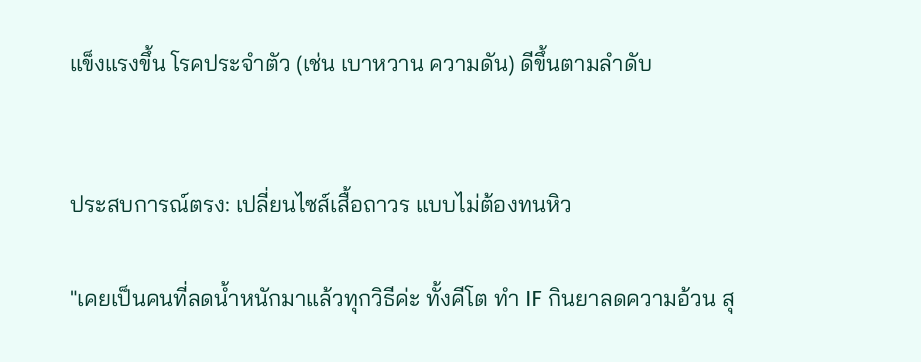แข็งแรงขึ้น โรคประจำตัว (เช่น เบาหวาน ความดัน) ดีขึ้นตามลำดับ


ประสบการณ์ตรง: เปลี่ยนไซส์เสื้อถาวร แบบไม่ต้องทนหิว

"เคยเป็นคนที่ลดน้ำหนักมาแล้วทุกวิธีค่ะ ทั้งคีโต ทำ IF กินยาลดความอ้วน สุ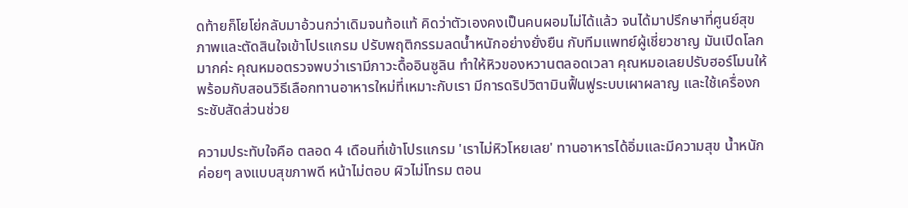ดท้ายก็โยโย่กลับมาอ้วนกว่าเดิมจนท้อแท้ คิดว่าตัวเองคงเป็นคนผอมไม่ได้แล้ว จนได้มาปรึกษาที่ศูนย์สุขภาพและตัดสินใจเข้าโปรแกรม ปรับพฤติกรรมลดน้ำหนักอย่างยั่งยืน กับทีมแพทย์ผู้เชี่ยวชาญ มันเปิดโลกมากค่ะ คุณหมอตรวจพบว่าเรามีภาวะดื้ออินซูลิน ทำให้หิวของหวานตลอดเวลา คุณหมอเลยปรับฮอร์โมนให้ พร้อมกับสอนวิธีเลือกทานอาหารใหม่ที่เหมาะกับเรา มีการดริปวิตามินฟื้นฟูระบบเผาผลาญ และใช้เครื่องกระชับสัดส่วนช่วย

ความประทับใจคือ ตลอด 4 เดือนที่เข้าโปรแกรม 'เราไม่หิวโหยเลย' ทานอาหารได้อิ่มและมีความสุข น้ำหนักค่อยๆ ลงแบบสุขภาพดี หน้าไม่ตอบ ผิวไม่โทรม ตอน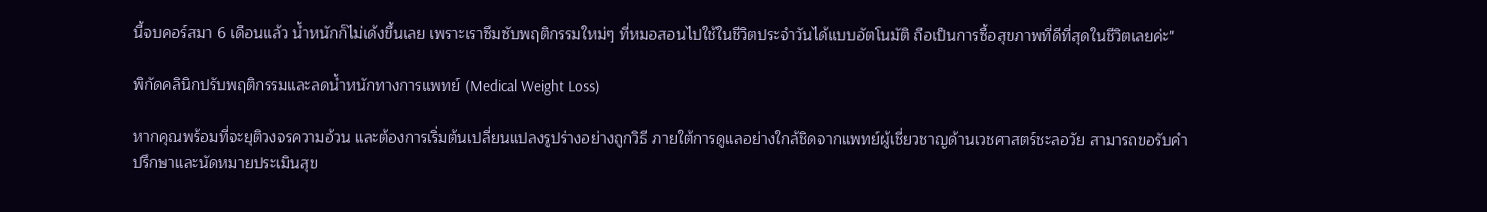นี้จบคอร์สมา 6 เดือนแล้ว น้ำหนักก็ไม่เด้งขึ้นเลย เพราะเราซึมซับพฤติกรรมใหม่ๆ ที่หมอสอนไปใช้ในชีวิตประจำวันได้แบบอัตโนมัติ ถือเป็นการซื้อสุขภาพที่ดีที่สุดในชีวิตเลยค่ะ"

พิกัดคลินิกปรับพฤติกรรมและลดน้ำหนักทางการแพทย์ (Medical Weight Loss)

หากคุณพร้อมที่จะยุติวงจรความอ้วน และต้องการเริ่มต้นเปลี่ยนแปลงรูปร่างอย่างถูกวิธี ภายใต้การดูแลอย่างใกล้ชิดจากแพทย์ผู้เชี่ยวชาญด้านเวชศาสตร์ชะลอวัย สามารถขอรับคำปรึกษาและนัดหมายประเมินสุข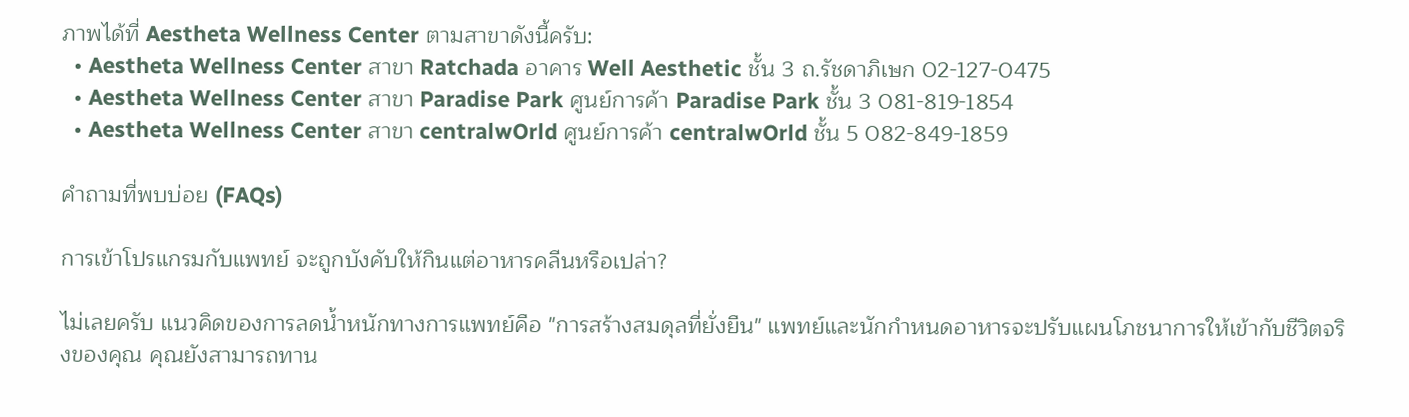ภาพได้ที่ Aestheta Wellness Center ตามสาขาดังนี้ครับ:
  • Aestheta Wellness Center สาขา Ratchada อาคาร Well Aesthetic ชั้น 3 ถ.รัชดาภิเษก 02-127-0475
  • Aestheta Wellness Center สาขา Paradise Park ศูนย์การค้า Paradise Park ชั้น 3 081-819-1854
  • Aestheta Wellness Center สาขา centralwOrld ศูนย์การค้า centralwOrld ชั้น 5 082-849-1859

คำถามที่พบบ่อย (FAQs)

การเข้าโปรแกรมกับแพทย์ จะถูกบังคับให้กินแต่อาหารคลีนหรือเปล่า?

ไม่เลยครับ แนวคิดของการลดน้ำหนักทางการแพทย์คือ "การสร้างสมดุลที่ยั่งยืน" แพทย์และนักกำหนดอาหารจะปรับแผนโภชนาการให้เข้ากับชีวิตจริงของคุณ คุณยังสามารถทาน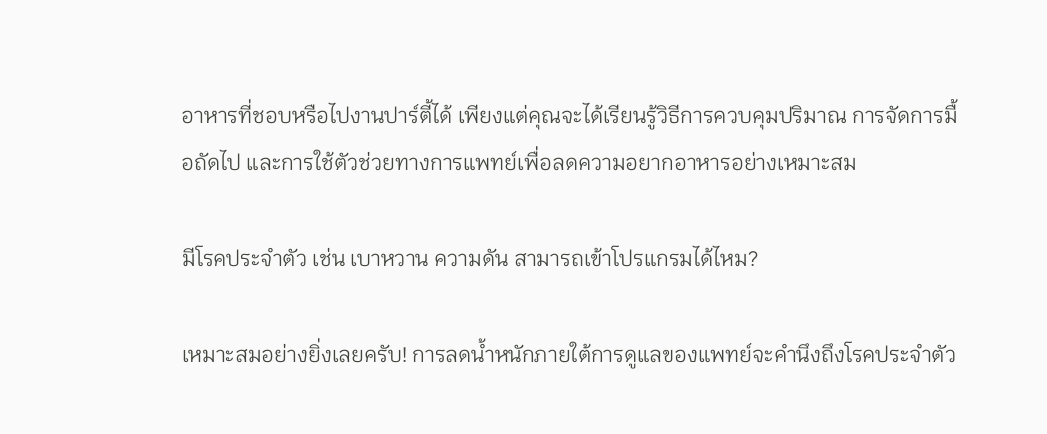อาหารที่ชอบหรือไปงานปาร์ตี้ได้ เพียงแต่คุณจะได้เรียนรู้วิธีการควบคุมปริมาณ การจัดการมื้อถัดไป และการใช้ตัวช่วยทางการแพทย์เพื่อลดความอยากอาหารอย่างเหมาะสม

มีโรคประจำตัว เช่น เบาหวาน ความดัน สามารถเข้าโปรแกรมได้ไหม?

เหมาะสมอย่างยิ่งเลยครับ! การลดน้ำหนักภายใต้การดูแลของแพทย์จะคำนึงถึงโรคประจำตัว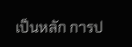เป็นหลัก การป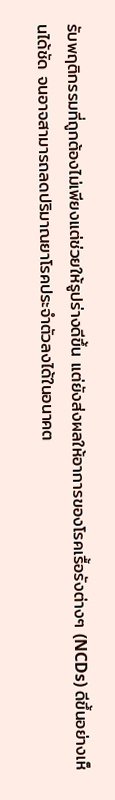รับพฤติกรรมที่ถูกต้องไม่เพียงแต่ช่วยให้รูปร่างดีขึ้น แต่ยังส่งผลให้อาการของโรคเรื้อรังต่างๆ (NCDs) ดีขึ้นอย่างเห็นได้ชัด จนอาจสามารถลดปริมาณยาโรคประจำตัวลงได้ในอนาคต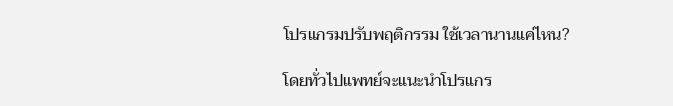โปรแกรมปรับพฤติกรรม ใช้เวลานานแค่ไหน?

โดยทั่วไปแพทย์จะแนะนำโปรแกร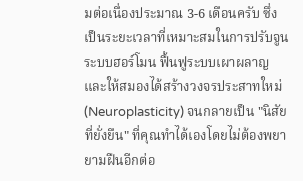มต่อเนื่องประมาณ 3-6 เดือนครับ ซึ่งเป็นระยะเวลาที่เหมาะสมในการปรับจูนระบบฮอร์โมน ฟื้นฟูระบบเผาผลาญ และให้สมองได้สร้างวงจรประสาทใหม่ (Neuroplasticity) จนกลายเป็น "นิสัยที่ยั่งยืน" ที่คุณทำได้เองโดยไม่ต้องพยายามฝืนอีกต่อ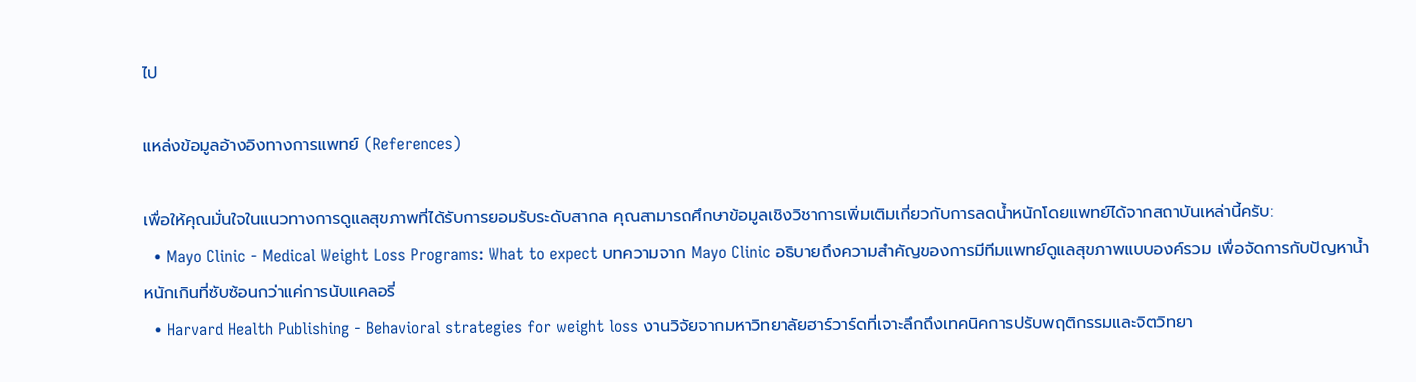ไป

แหล่งข้อมูลอ้างอิงทางการแพทย์ (References)

เพื่อให้คุณมั่นใจในแนวทางการดูแลสุขภาพที่ได้รับการยอมรับระดับสากล คุณสามารถศึกษาข้อมูลเชิงวิชาการเพิ่มเติมเกี่ยวกับการลดน้ำหนักโดยแพทย์ได้จากสถาบันเหล่านี้ครับ:
  • Mayo Clinic - Medical Weight Loss Programs: What to expect บทความจาก Mayo Clinic อธิบายถึงความสำคัญของการมีทีมแพทย์ดูแลสุขภาพแบบองค์รวม เพื่อจัดการกับปัญหาน้ำหนักเกินที่ซับซ้อนกว่าแค่การนับแคลอรี่
  • Harvard Health Publishing - Behavioral strategies for weight loss งานวิจัยจากมหาวิทยาลัยฮาร์วาร์ดที่เจาะลึกถึงเทคนิคการปรับพฤติกรรมและจิตวิทยา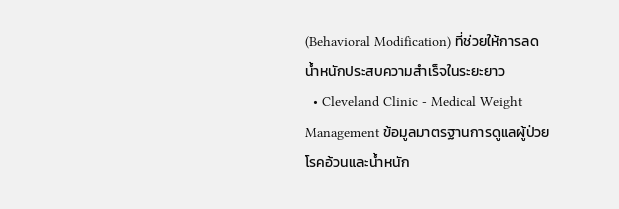(Behavioral Modification) ที่ช่วยให้การลดน้ำหนักประสบความสำเร็จในระยะยาว
  • Cleveland Clinic - Medical Weight Management ข้อมูลมาตรฐานการดูแลผู้ป่วยโรคอ้วนและน้ำหนัก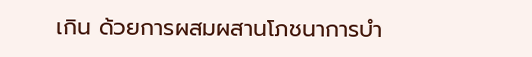เกิน ด้วยการผสมผสานโภชนาการบำ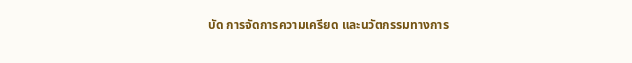บัด การจัดการความเครียด และนวัตกรรมทางการ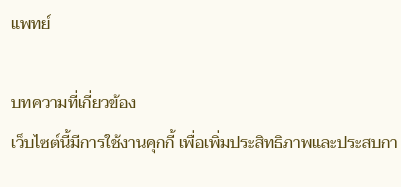แพทย์

บทความที่เกี่ยวข้อง
เว็บไซต์นี้มีการใช้งานคุกกี้ เพื่อเพิ่มประสิทธิภาพและประสบกา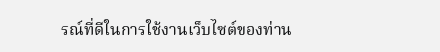รณ์ที่ดีในการใช้งานเว็บไซต์ของท่าน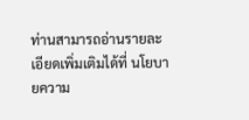ท่านสามารถอ่านรายละเอียดเพิ่มเติมได้ที่ นโยบายความ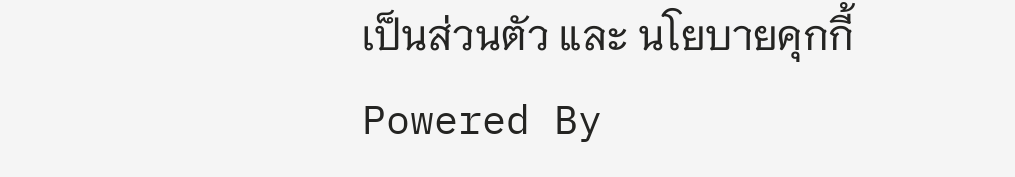เป็นส่วนตัว และ นโยบายคุกกี้
Powered By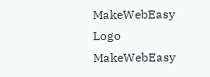MakeWebEasy Logo MakeWebEasy